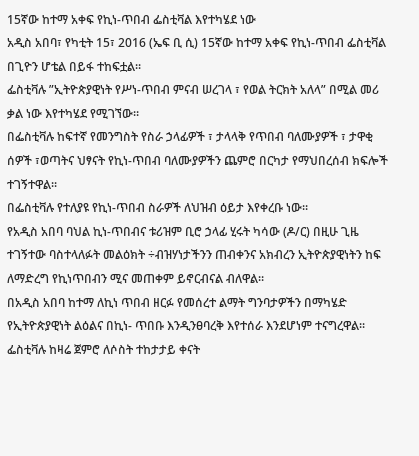15ኛው ከተማ አቀፍ የኪነ-ጥበብ ፌስቲቫል እየተካሄደ ነው
አዲስ አበባ፣ የካቲት 15፣ 2016 (ኤፍ ቢ ሲ) 15ኛው ከተማ አቀፍ የኪነ-ጥበብ ፌስቲቫል በጊዮን ሆቴል በይፋ ተከፍቷል፡፡
ፌስቲቫሉ ”ኢትዮጵያዊነት የሥነ-ጥበብ ምናብ ሠረገላ ፣ የወል ትርክት አለላ” በሚል መሪ ቃል ነው እየተካሄደ የሚገኘው።
በፌስቲቫሉ ከፍተኛ የመንግስት የስራ ኃላፊዎች ፣ ታላላቅ የጥበብ ባለሙያዎች ፣ ታዋቂ ሰዎች ፣ወጣትና ህፃናት የኪነ-ጥበብ ባለሙያዎችን ጨምሮ በርካታ የማህበረሰብ ክፍሎች ተገኝተዋል፡፡
በፌስቲቫሉ የተለያዩ የኪነ-ጥበብ ስራዎች ለህዝብ ዕይታ እየቀረቡ ነው።
የአዲስ አበባ ባህል ኪነ-ጥበብና ቱሪዝም ቢሮ ኃላፊ ሂሩት ካሳው (ዶ/ር) በዚሁ ጊዜ ተገኝተው ባስተላለፉት መልዕክት ÷ብዝሃነታችንን ጠብቀንና አክብረን ኢትዮጵያዊነትን ከፍ ለማድረግ የኪነጥበብን ሚና መጠቀም ይኖርብናል ብለዋል።
በአዲስ አበባ ከተማ ለኪነ ጥበብ ዘርፉ የመሰረተ ልማት ግንባታዎችን በማካሄድ የኢትዮጵያዊነት ልዕልና በኪነ- ጥበቡ እንዲንፀባረቅ እየተሰራ እንደሆነም ተናግረዋል፡፡
ፌስቲቫሉ ከዛሬ ጀምሮ ለሶስት ተከታታይ ቀናት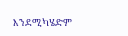እንደሚካሄድም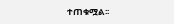ተጠቁሟል፡፡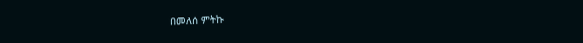በመለሰ ምትኩ